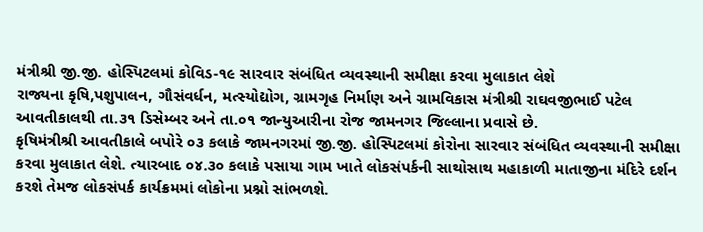મંત્રીશ્રી જી.જી. હોસ્પિટલમાં કોવિડ-૧૯ સારવાર સંબંધિત વ્યવસ્થાની સમીક્ષા કરવા મુલાકાત લેશે
રાજ્યના કૃષિ,પશુપાલન, ગૌસંવર્ધન, મત્સ્યોદ્યોગ, ગ્રામગૃહ નિર્માણ અને ગ્રામવિકાસ મંત્રીશ્રી રાઘવજીભાઈ પટેલ આવતીકાલથી તા.૩૧ ડિસેમ્બર અને તા.૦૧ જાન્યુઆરીના રોજ જામનગર જિલ્લાના પ્રવાસે છે.
કૃષિમંત્રીશ્રી આવતીકાલે બપોરે ૦૩ કલાકે જામનગરમાં જી.જી. હોસ્પિટલમાં કોરોના સારવાર સંબંધિત વ્યવસ્થાની સમીક્ષા કરવા મુલાકાત લેશે. ત્યારબાદ ૦૪.૩૦ કલાકે પસાયા ગામ ખાતે લોકસંપર્કની સાથોસાથ મહાકાળી માતાજીના મંદિરે દર્શન કરશે તેમજ લોકસંપર્ક કાર્યક્રમમાં લોકોના પ્રશ્નો સાંભળશે.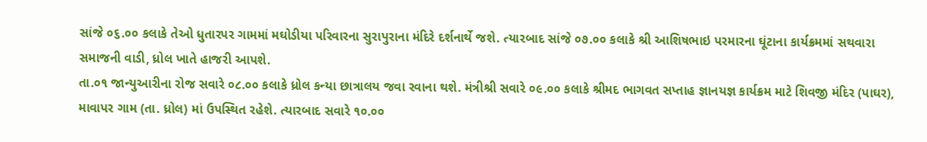સાંજે ૦૬.૦૦ કલાકે તેઓ ધુતારપર ગામમાં મઘોડીયા પરિવારના સુરાપુરાના મંદિરે દર્શનાર્થે જશે. ત્યારબાદ સાંજે ૦૭.૦૦ કલાકે શ્રી આશિષભાઇ પરમારના ઘૂંટાના કાર્યક્રમમાં સથવારા સમાજની વાડી, ધ્રોલ ખાતે હાજરી આપશે.
તા.૦૧ જાન્યુઆરીના રોજ સવારે ૦૮.૦૦ કલાકે ધ્રોલ કન્યા છાત્રાલય જવા રવાના થશે. મંત્રીશ્રી સવારે ૦૯.૦૦ કલાકે શ્રીમદ ભાગવત સપ્તાહ જ્ઞાનયજ્ઞ કાર્યક્રમ માટે શિવજી મંદિર (પાઘર), માવાપર ગામ (તા. ધ્રોલ) માં ઉપસ્થિત રહેશે. ત્યારબાદ સવારે ૧૦.૦૦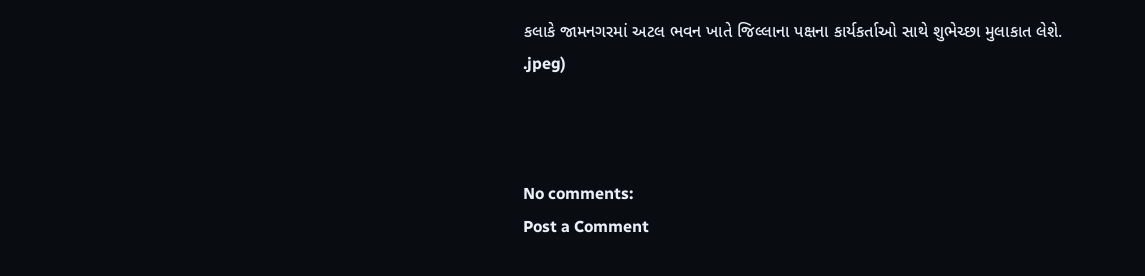કલાકે જામનગરમાં અટલ ભવન ખાતે જિલ્લાના પક્ષના કાર્યકર્તાઓ સાથે શુભેચ્છા મુલાકાત લેશે.
.jpeg)



No comments:
Post a Comment